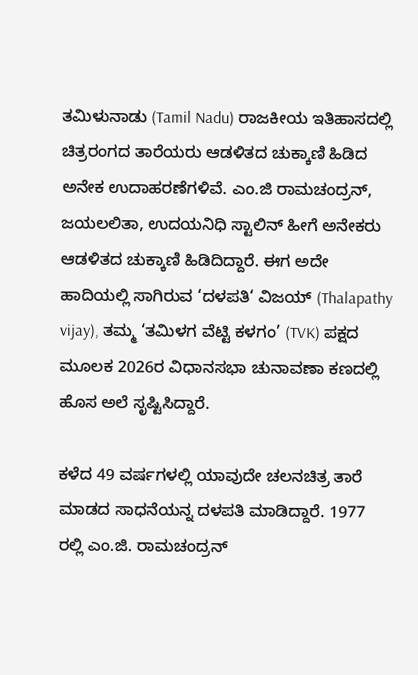ತಮಿಳುನಾಡು (Tamil Nadu) ರಾಜಕೀಯ ಇತಿಹಾಸದಲ್ಲಿ ಚಿತ್ರರಂಗದ ತಾರೆಯರು ಆಡಳಿತದ ಚುಕ್ಕಾಣಿ ಹಿಡಿದ ಅನೇಕ ಉದಾಹರಣೆಗಳಿವೆ. ಎಂ.ಜಿ ರಾಮಚಂದ್ರನ್, ಜಯಲಲಿತಾ, ಉದಯನಿಧಿ ಸ್ಟಾಲಿನ್ ಹೀಗೆ ಅನೇಕರು ಆಡಳಿತದ ಚುಕ್ಕಾಣಿ ಹಿಡಿದಿದ್ದಾರೆ. ಈಗ ಅದೇ ಹಾದಿಯಲ್ಲಿ ಸಾಗಿರುವ ‘ದಳಪತಿ‘ ವಿಜಯ್ (Thalapathy vijay), ತಮ್ಮ ‘ತಮಿಳಗ ವೆಟ್ಟಿ ಕಳಗಂ’ (TVK) ಪಕ್ಷದ ಮೂಲಕ 2026ರ ವಿಧಾನಸಭಾ ಚುನಾವಣಾ ಕಣದಲ್ಲಿ ಹೊಸ ಅಲೆ ಸೃಷ್ಟಿಸಿದ್ದಾರೆ.

ಕಳೆದ 49 ವರ್ಷಗಳಲ್ಲಿ ಯಾವುದೇ ಚಲನಚಿತ್ರ ತಾರೆ ಮಾಡದ ಸಾಧನೆಯನ್ನ ದಳಪತಿ ಮಾಡಿದ್ದಾರೆ. 1977 ರಲ್ಲಿ ಎಂ.ಜಿ. ರಾಮಚಂದ್ರನ್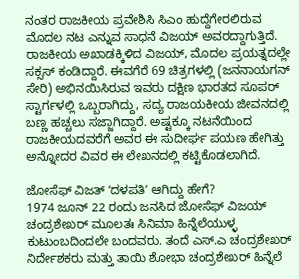ನಂತರ ರಾಜಕೀಯ ಪ್ರವೇಶಿಸಿ ಸಿಎಂ ಹುದ್ದೆಗೇರಲಿರುವ ಮೊದಲ ನಟ ಎನ್ನುವ ಸಾಧನೆ ವಿಜಯ್ ಅವರದ್ದಾಗುತ್ತಿದೆ.
ರಾಜಕೀಯ ಅಖಾಡಕ್ಕಿಳಿದ ವಿಜಯ್, ಮೊದಲ ಪ್ರಯತ್ನದಲ್ಲೇ ಸಕ್ಸಸ್ ಕಂಡಿದ್ದಾರೆ. ಈವಗೆರೆ 69 ಚಿತ್ರಗಳಲ್ಲಿ (ಜನನಾಯಗನ್ ಸೇರಿ) ಅಭಿನಯಿಸಿರುವ ಇವರು ದಕ್ಷಿಣ ಭಾರತದ ಸೂಪರ್ ಸ್ಟಾರ್ಗಳಲ್ಲಿ ಒಬ್ಬರಾಗಿದ್ದು, ಸದ್ಯ ರಾಜಯಕೀಯ ಜೀವನದಲ್ಲಿ ಬಣ್ಣ ಹಚ್ಚಲು ಸಜ್ಜಾಗಿದ್ದಾರೆ. ಅಷ್ಟಕ್ಕೂ ನಟನೆಯಿಂದ ರಾಜಕೀಯದವರೆಗೆ ಅವರ ಈ ಸುದೀರ್ಘ ಪಯಣ ಹೇಗಿತ್ತು ಅನ್ನೋದರ ವಿವರ ಈ ಲೇಖನದಲ್ಲಿ ಕಟ್ಟಿಕೊಡಲಾಗಿದೆ.

ಜೋಸೆಫ್ ವಿಜತ್ ʻದಳಪತಿʼ ಆಗಿದ್ದು ಹೇಗೆ?
1974 ಜೂನ್ 22 ರಂದು ಜನಸಿದ ಜೋಸೆಫ್ ವಿಜಯ್ ಚಂದ್ರಶೇಖರ್ ಮೂಲತಃ ಸಿನಿಮಾ ಹಿನ್ನೆಲೆಯುಳ್ಳ ಕುಟುಂಬದಿಂದಲೇ ಬಂದವರು. ತಂದೆ ಎಸ್.ಎ ಚಂದ್ರಶೇಖರ್ ನಿರ್ದೇಶಕರು ಮತ್ತು ತಾಯಿ ಶೋಭಾ ಚಂದ್ರಶೇಖರ್ ಹಿನ್ನೆಲೆ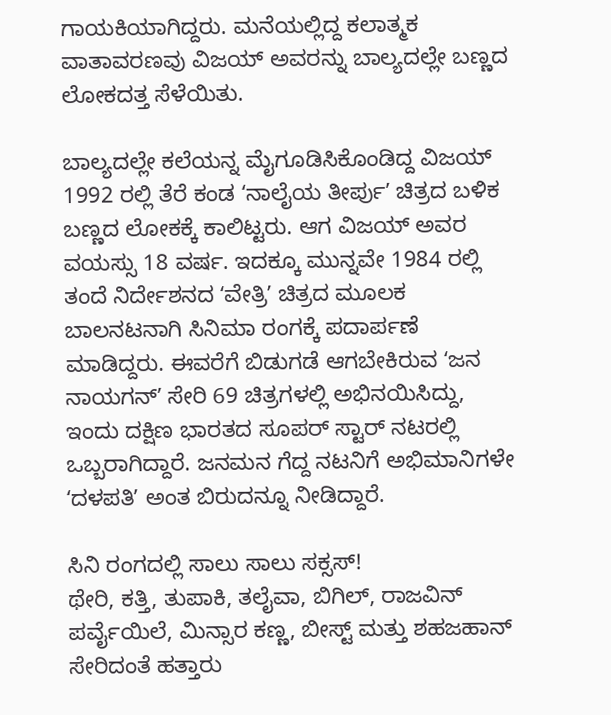ಗಾಯಕಿಯಾಗಿದ್ದರು. ಮನೆಯಲ್ಲಿದ್ದ ಕಲಾತ್ಮಕ ವಾತಾವರಣವು ವಿಜಯ್ ಅವರನ್ನು ಬಾಲ್ಯದಲ್ಲೇ ಬಣ್ಣದ ಲೋಕದತ್ತ ಸೆಳೆಯಿತು.

ಬಾಲ್ಯದಲ್ಲೇ ಕಲೆಯನ್ನ ಮೈಗೂಡಿಸಿಕೊಂಡಿದ್ದ ವಿಜಯ್ 1992 ರಲ್ಲಿ ತೆರೆ ಕಂಡ ʻನಾಲೈಯ ತೀರ್ಪುʼ ಚಿತ್ರದ ಬಳಿಕ ಬಣ್ಣದ ಲೋಕಕ್ಕೆ ಕಾಲಿಟ್ಟರು. ಆಗ ವಿಜಯ್ ಅವರ ವಯಸ್ಸು 18 ವರ್ಷ. ಇದಕ್ಕೂ ಮುನ್ನವೇ 1984 ರಲ್ಲಿ ತಂದೆ ನಿರ್ದೇಶನದ ʻವೇತ್ರಿʼ ಚಿತ್ರದ ಮೂಲಕ ಬಾಲನಟನಾಗಿ ಸಿನಿಮಾ ರಂಗಕ್ಕೆ ಪದಾರ್ಪಣೆ ಮಾಡಿದ್ದರು. ಈವರೆಗೆ ಬಿಡುಗಡೆ ಆಗಬೇಕಿರುವ ʻಜನ ನಾಯಗನ್ʼ ಸೇರಿ 69 ಚಿತ್ರಗಳಲ್ಲಿ ಅಭಿನಯಿಸಿದ್ದು, ಇಂದು ದಕ್ಷಿಣ ಭಾರತದ ಸೂಪರ್ ಸ್ಟಾರ್ ನಟರಲ್ಲಿ ಒಬ್ಬರಾಗಿದ್ದಾರೆ. ಜನಮನ ಗೆದ್ದ ನಟನಿಗೆ ಅಭಿಮಾನಿಗಳೇ ʻದಳಪತಿʼ ಅಂತ ಬಿರುದನ್ನೂ ನೀಡಿದ್ದಾರೆ.

ಸಿನಿ ರಂಗದಲ್ಲಿ ಸಾಲು ಸಾಲು ಸಕ್ಸಸ್!
ಥೇರಿ, ಕತ್ತಿ, ತುಪಾಕಿ, ತಲೈವಾ, ಬಿಗಿಲ್, ರಾಜವಿನ್ ಪರ್ವೈಯಿಲೆ, ಮಿನ್ಸಾರ ಕಣ್ಣ, ಬೀಸ್ಟ್ ಮತ್ತು ಶಹಜಹಾನ್ ಸೇರಿದಂತೆ ಹತ್ತಾರು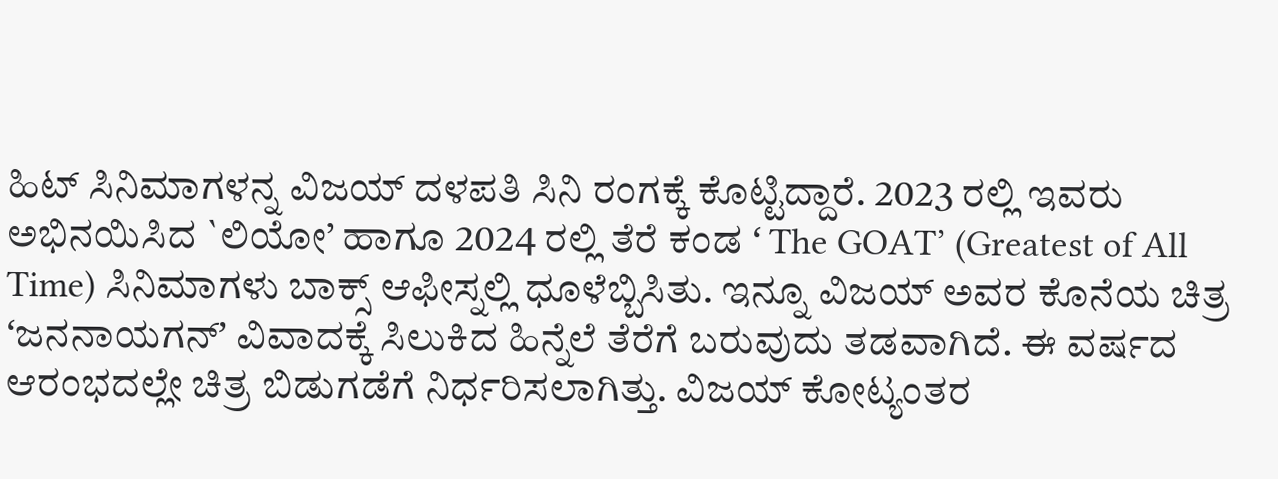ಹಿಟ್ ಸಿನಿಮಾಗಳನ್ನ ವಿಜಯ್ ದಳಪತಿ ಸಿನಿ ರಂಗಕ್ಕೆ ಕೊಟ್ಟಿದ್ದಾರೆ. 2023 ರಲ್ಲಿ ಇವರು ಅಭಿನಯಿಸಿದ `ಲಿಯೋ’ ಹಾಗೂ 2024 ರಲ್ಲಿ ತೆರೆ ಕಂಡ ʻ The GOAT’ (Greatest of All Time) ಸಿನಿಮಾಗಳು ಬಾಕ್ಸ್ ಆಫೀಸ್ನಲ್ಲಿ ಧೂಳೆಬ್ಬಿಸಿತು. ಇನ್ನೂ ವಿಜಯ್ ಅವರ ಕೊನೆಯ ಚಿತ್ರ ʻಜನನಾಯಗನ್ʼ ವಿವಾದಕ್ಕೆ ಸಿಲುಕಿದ ಹಿನ್ನೆಲೆ ತೆರೆಗೆ ಬರುವುದು ತಡವಾಗಿದೆ. ಈ ವರ್ಷದ ಆರಂಭದಲ್ಲೇ ಚಿತ್ರ ಬಿಡುಗಡೆಗೆ ನಿರ್ಧರಿಸಲಾಗಿತ್ತು. ವಿಜಯ್ ಕೋಟ್ಯಂತರ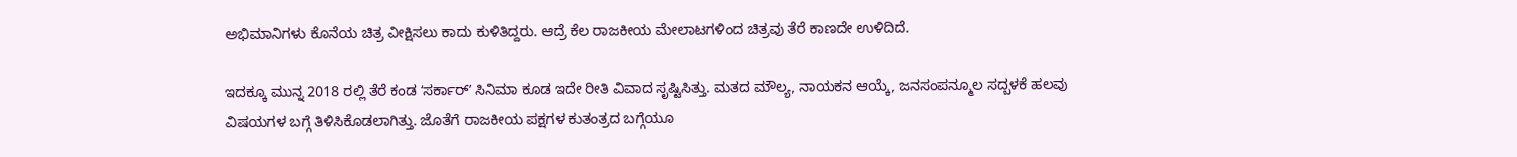ಅಭಿಮಾನಿಗಳು ಕೊನೆಯ ಚಿತ್ರ ವೀಕ್ಷಿಸಲು ಕಾದು ಕುಳಿತಿದ್ದರು. ಆದ್ರೆ ಕೆಲ ರಾಜಕೀಯ ಮೇಲಾಟಗಳಿಂದ ಚಿತ್ರವು ತೆರೆ ಕಾಣದೇ ಉಳಿದಿದೆ.

ಇದಕ್ಕೂ ಮುನ್ನ 2018 ರಲ್ಲಿ ತೆರೆ ಕಂಡ ʻಸರ್ಕಾರ್ʼ ಸಿನಿಮಾ ಕೂಡ ಇದೇ ರೀತಿ ವಿವಾದ ಸೃಷ್ಟಿಸಿತ್ತು. ಮತದ ಮೌಲ್ಯ, ನಾಯಕನ ಆಯ್ಕೆ, ಜನಸಂಪನ್ಮೂಲ ಸದ್ಬಳಕೆ ಹಲವು ವಿಷಯಗಳ ಬಗ್ಗೆ ತಿಳಿಸಿಕೊಡಲಾಗಿತ್ತು. ಜೊತೆಗೆ ರಾಜಕೀಯ ಪಕ್ಷಗಳ ಕುತಂತ್ರದ ಬಗ್ಗೆಯೂ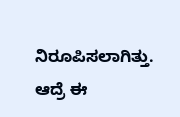ನಿರೂಪಿಸಲಾಗಿತ್ತು. ಆದ್ರೆ ಈ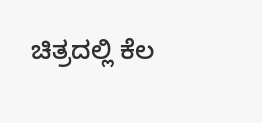ಚಿತ್ರದಲ್ಲಿ ಕೆಲ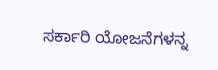ಸರ್ಕಾರಿ ಯೋಜನೆಗಳನ್ನ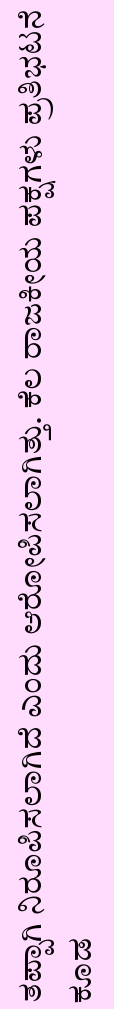ತಪ್ಪಾಗಿ ನಿರೂಪಿಸಲಾಗಿದೆ ಎಂದು ಆರೋಪಿಸಲಾಗಿತ್ತು. ಕೆಲ ರಾಜಕೀಯ ಪಕ್ಷಗಳು ಪ್ರತಿಭಟನೆ ಕೂಡ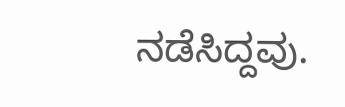ನಡೆಸಿದ್ದವು.